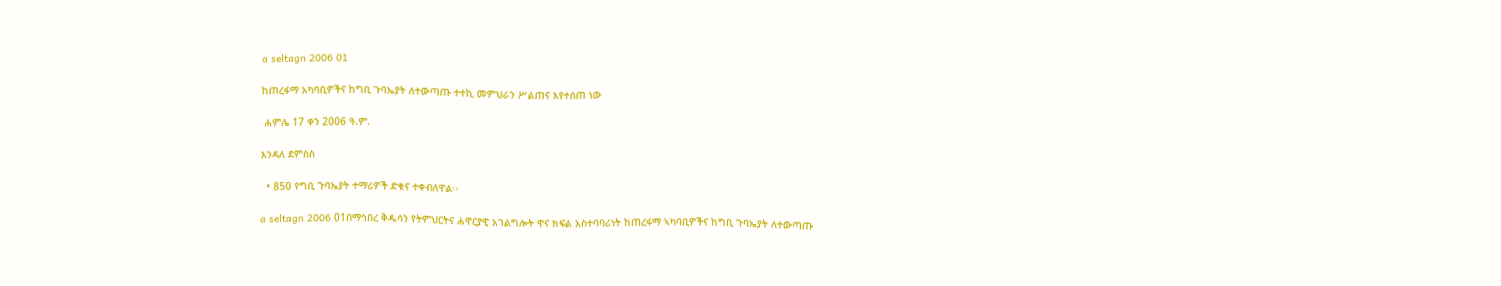a seltagn 2006 01

ከጠረፋማ አካባቢዎችና ከግቢ ጉባኤያት ለተውጣጡ ተተኪ መምህራን ሥልጠና እየተሰጠ ነው

 ሐምሌ 17 ቀን 2006 ዓ.ም.

እንዳለ ደምስስ

  • 850 የግቢ ጉባኤያት ተማሪዎች ድቁና ተቀብለዋል፡፡

a seltagn 2006 01በማኅበረ ቅዱሳን የትምህርትና ሐዋርያዊ አገልግሎት ዋና ክፍል አስተባባሪነት ከጠረፋማ ኣካባቢዎችና ከግቢ ጉባኤያት ለተውጣጡ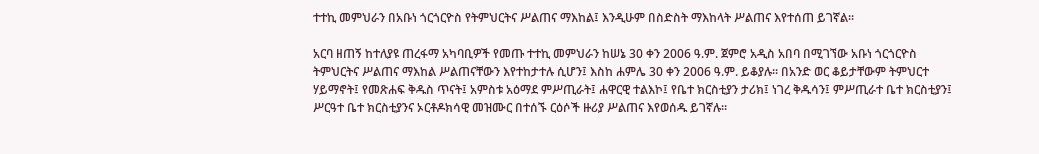ተተኪ መምህራን በአቡነ ጎርጎርዮስ የትምህርትና ሥልጠና ማእከል፤ እንዲሁም በስድስት ማእከላት ሥልጠና እየተሰጠ ይገኛል፡፡

አርባ ዘጠኝ ከተለያዩ ጠረፋማ አካባቢዎች የመጡ ተተኪ መምህራን ከሠኔ 30 ቀን 2006 ዓ.ም. ጀምሮ አዲስ አበባ በሚገኘው አቡነ ጎርጎርዮስ ትምህርትና ሥልጠና ማእከል ሥልጠናቸውን እየተከታተሉ ሲሆን፤ እስከ ሐምሌ 30 ቀን 2006 ዓ.ም. ይቆያሉ፡፡ በአንድ ወር ቆይታቸውም ትምህርተ ሃይማኖት፤ የመጽሐፍ ቅዱስ ጥናት፤ አምስቱ አዕማደ ምሥጢራት፤ ሐዋርዊ ተልእኮ፤ የቤተ ክርስቲያን ታሪክ፤ ነገረ ቅዱሳን፤ ምሥጢራተ ቤተ ክርስቲያን፤ ሥርዓተ ቤተ ክርስቲያንና ኦርቶዶክሳዊ መዝሙር በተሰኙ ርዕሶች ዙሪያ ሥልጠና እየወሰዱ ይገኛሉ፡፡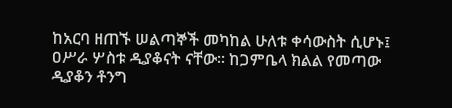ከአርባ ዘጠኙ ሠልጣኞች መካከል ሁለቱ ቀሳውስት ሲሆኑ፤ ዐሥራ ሦስቱ ዲያቆናት ናቸው፡፡ ከጋምቤላ ክልል የመጣው ዲያቆን ቶንግ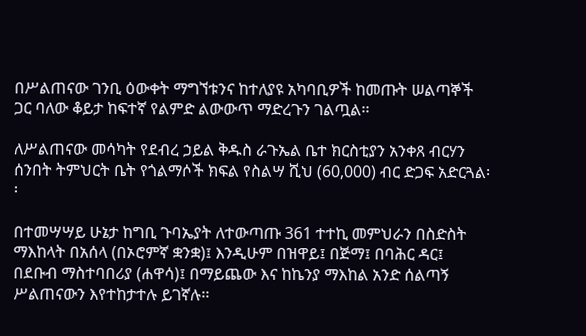በሥልጠናው ገንቢ ዕውቀት ማግኘቱንና ከተለያዩ አካባቢዎች ከመጡት ሠልጣኞች ጋር ባለው ቆይታ ከፍተኛ የልምድ ልውውጥ ማድረጉን ገልጧል፡፡

ለሥልጠናው መሳካት የደብረ ኃይል ቅዱስ ራጉኤል ቤተ ክርስቲያን አንቀጸ ብርሃን ሰንበት ትምህርት ቤት የጎልማሶች ክፍል የስልሣ ሺህ (60,000) ብር ድጋፍ አድርጓል፡፡

በተመሣሣይ ሁኔታ ከግቢ ጉባኤያት ለተውጣጡ 361 ተተኪ መምህራን በስድስት ማእከላት በአሰላ (በኦሮምኛ ቋንቋ)፤ እንዲሁም በዝዋይ፤ በጅማ፤ በባሕር ዳር፤ በደቡብ ማስተባበሪያ (ሐዋሳ)፤ በማይጨው እና ከኬንያ ማእከል አንድ ሰልጣኝ ሥልጠናውን እየተከታተሉ ይገኛሉ፡፡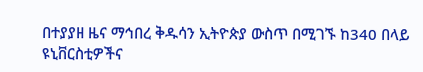በተያያዘ ዜና ማኅበረ ቅዱሳን ኢትዮጵያ ውስጥ በሚገኙ ከ340 በላይ ዩኒቨርስቲዎችና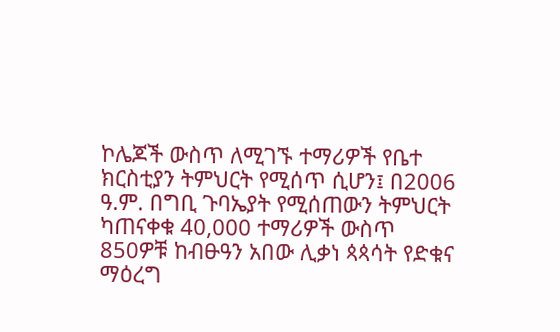ኮሌጆች ውስጥ ለሚገኙ ተማሪዎች የቤተ ክርስቲያን ትምህርት የሚሰጥ ሲሆን፤ በ2006 ዓ.ም. በግቢ ጉባኤያት የሚሰጠውን ትምህርት ካጠናቀቁ 40,000 ተማሪዎች ውስጥ 850ዎቹ ከብፁዓን አበው ሊቃነ ጳጳሳት የድቁና ማዕረግ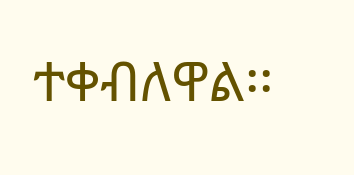ተቀብለዋል፡፡